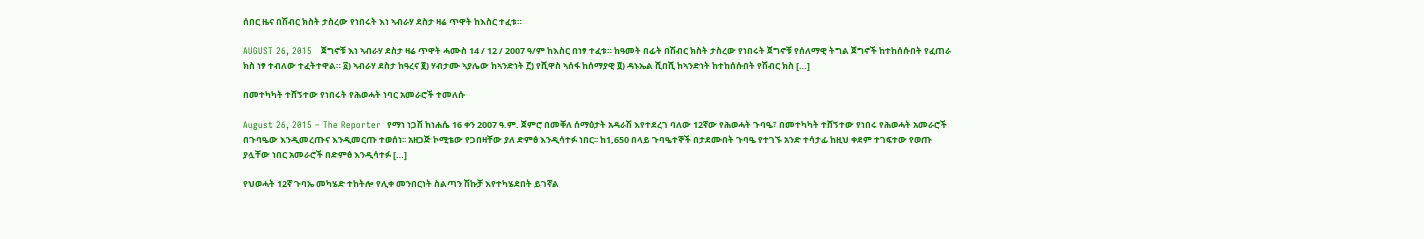ሰበር ዜና በሽብር ክስት ታስረው የነበሩት እነ ኣብራሃ ደስታ ዛሬ ጥዋት ከእስር ተፈቱ።

AUGUST 26, 2015   ጀግኖቹ እነ ኣብራሃ ደስታ ዛሬ ጥዋት ሓሙስ 14 / 12 / 2007 ዓ/ም ከእስር በነፃ ተፈቱ። ከዓመት በፊት በሽብር ክስት ታስረው የነበሩት ጀግኖቹ የሰለማዊ ትግል ጀግኖች ከተከሰሱበት የፈጠራ ክስ ነፃ ተብለው ተፈትተዋል። ፩) ኣብራሃ ደስታ ከዓረና ፪) ሃብታሙ ኣያሌው ከኣንድነት ፫) የሺዋስ ኣሰፋ ከሰማያዊ ፬) ዳኑኤል ሺበሺ ከኣንድነት ከተከሰሱበት የሽብር ክስ […]

በመተካካት ተሸኝተው የነበሩት የሕወሓት ነባር አመራሮች ተመለሱ

August 26, 2015 – The Reporter  የማነ ነጋሽ ከነሐሴ 16 ቀን 2007 ዓ.ም. ጀምሮ በመቐለ ሰማዕታት አዳራሽ እየተደረገ ባለው 12ኛው የሕወሓት ጉባዔ፣ በመተካካት ተሸኝተው የነበሩ የሕወሓት አመራሮች በጉባዔው እንዲመረጡና እንዲመርጡ ተወሰነ፡፡ አዘጋጅ ኮሚቴው የጋበዛቸው ያለ ድምፅ እንዲሳተፉ ነበር፡፡ ከ1,650 በላይ ጉባዔተኞች በታደሙበት ጉባዔ የተገኙ አንድ ተሳታፊ ከዚህ ቀደም ተገፍተው የወጡ ያሏቸው ነበር አመራሮች በድምፅ እንዲሳተፉ […]

የህወሓት 12ኛ ጉባኤ መካሄድ ተከትሎ የሊቀ መንበርነት ስልጣን ሽኩቻ እየተካሄደበት ይገኛል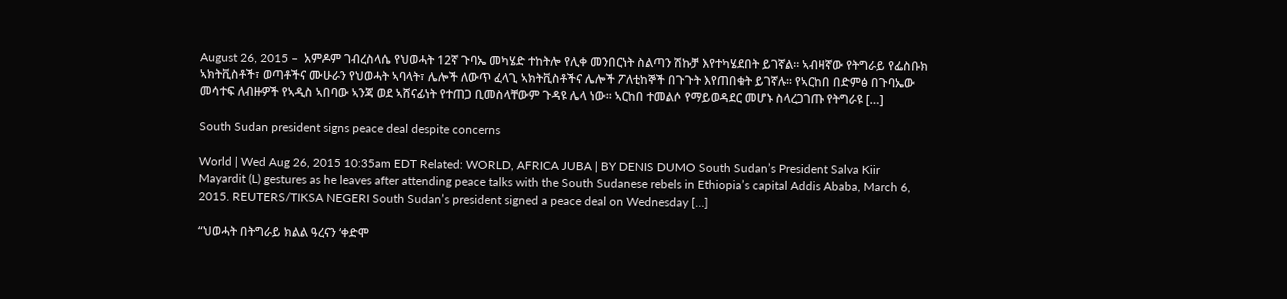August 26, 2015 –  አምዶም ገብረስላሴ የህወሓት 12ኛ ጉባኤ መካሄድ ተከትሎ የሊቀ መንበርነት ስልጣን ሽኩቻ እየተካሄደበት ይገኛል። ኣብዛኛው የትግራይ የፌስቡክ ኣክትቪስቶች፣ ወጣቶችና ሙሁራን የህወሓት ኣባላት፣ ሌሎች ለውጥ ፈላጊ ኣክትቪስቶችና ሌሎች ፖለቲከኞች በጉጉት እየጠበቁት ይገኛሉ። የኣርከበ በድምፅ በጉባኤው መሳተፍ ለብዙዎች የኣዲስ ኣበባው ኣንጃ ወደ ኣሸናፊነት የተጠጋ ቢመስላቸውም ጉዳዩ ሌላ ነው። ኣርከበ ተመልሶ የማይወዳደር መሆኑ ስላረጋገጡ የትግራዩ […]

South Sudan president signs peace deal despite concerns

World | Wed Aug 26, 2015 10:35am EDT Related: WORLD, AFRICA JUBA | BY DENIS DUMO South Sudan’s President Salva Kiir Mayardit (L) gestures as he leaves after attending peace talks with the South Sudanese rebels in Ethiopia’s capital Addis Ababa, March 6, 2015. REUTERS/TIKSA NEGERI South Sudan’s president signed a peace deal on Wednesday […]

“ህወሓት በትግራይ ክልል ዓረናን ‘ቀድሞ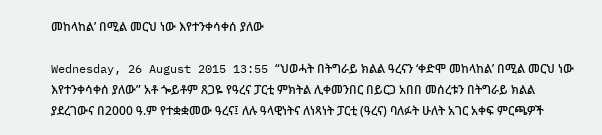መከላከል’ በሚል መርህ ነው እየተንቀሳቀሰ ያለው

Wednesday, 26 August 2015 13:55 “ህወሓት በትግራይ ክልል ዓረናን ‘ቀድሞ መከላከል’ በሚል መርህ ነው እየተንቀሳቀሰ ያለው” አቶ ጐይቶም ጸጋዬ የዓረና ፓርቲ ምክትል ሊቀመንበር በይርጋ አበበ መሰረቱን በትግራይ ክልል ያደረገውና በ2000 ዓ.ም የተቋቋመው ዓረና፤ ለሉ ዓላዊነትና ለነጻነት ፓርቲ (ዓረና) ባለፉት ሁለት አገር አቀፍ ምርጫዎች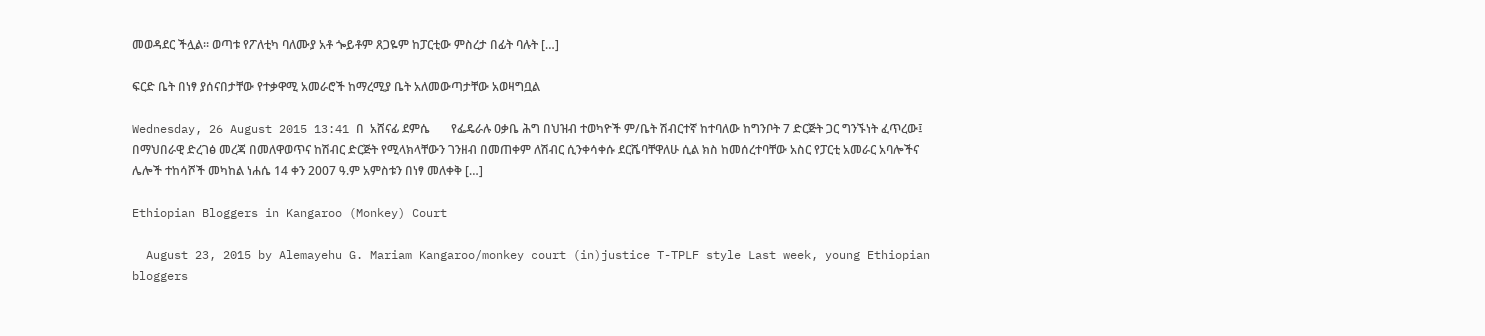መወዳደር ችሏል። ወጣቱ የፖለቲካ ባለሙያ አቶ ጐይቶም ጸጋዬም ከፓርቲው ምስረታ በፊት ባሉት […]

ፍርድ ቤት በነፃ ያሰናበታቸው የተቃዋሚ አመራሮች ከማረሚያ ቤት አለመውጣታቸው አወዛግቧል

Wednesday, 26 August 2015 13:41 በ  አሸናፊ ደምሴ       የፌዴራሉ ዐቃቤ ሕግ በህዝብ ተወካዮች ም/ቤት ሽብርተኛ ከተባለው ከግንቦት 7 ድርጅት ጋር ግንኙነት ፈጥረው፤ በማህበራዊ ድረገፅ መረጃ በመለዋወጥና ከሽብር ድርጅት የሚላክላቸውን ገንዘብ በመጠቀም ለሽብር ሲንቀሳቀሱ ደርሼባቸዋለሁ ሲል ክስ ከመሰረተባቸው አስር የፓርቲ አመራር አባሎችና ሌሎች ተከሳሾች መካከል ነሐሴ 14 ቀን 2007 ዓ.ም አምስቱን በነፃ መለቀቅ […]

Ethiopian Bloggers in Kangaroo (Monkey) Court

  August 23, 2015 by Alemayehu G. Mariam Kangaroo/monkey court (in)justice T-TPLF style Last week, young Ethiopian bloggers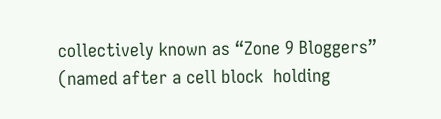collectively known as “Zone 9 Bloggers” (named after a cell block  holding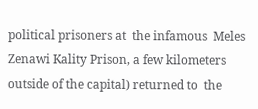political prisoners at  the infamous  Meles Zenawi Kality Prison, a few kilometers outside of the capital) returned to  the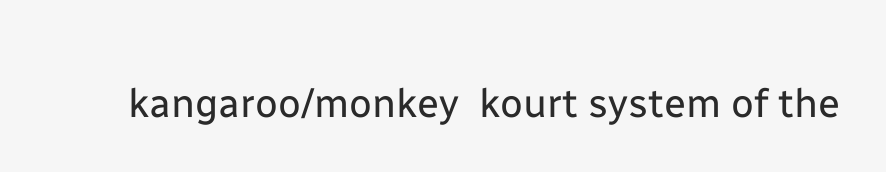kangaroo/monkey  kourt system of the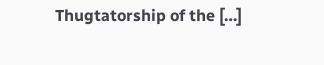Thugtatorship of the […]